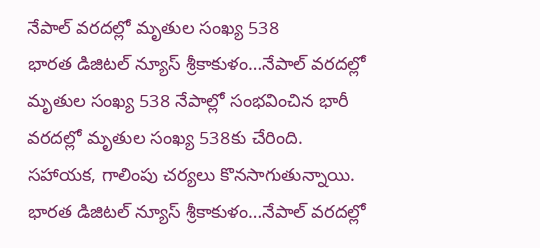నేపాల్ వరదల్లో మృతుల సంఖ్య 538
భారత డిజిటల్ న్యూస్ శ్రీకాకుళం…నేపాల్ వరదల్లో మృతుల సంఖ్య 538 నేపాల్లో సంభవించిన భారీ వరదల్లో మృతుల సంఖ్య 538కు చేరింది. సహాయక, గాలింపు చర్యలు కొనసాగుతున్నాయి.
భారత డిజిటల్ న్యూస్ శ్రీకాకుళం…నేపాల్ వరదల్లో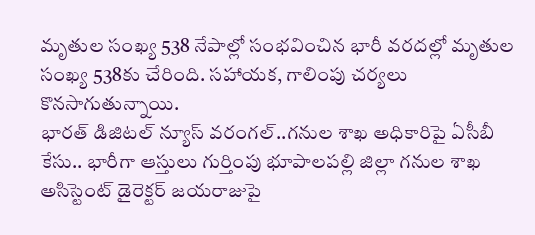మృతుల సంఖ్య 538 నేపాల్లో సంభవించిన భారీ వరదల్లో మృతుల సంఖ్య 538కు చేరింది. సహాయక, గాలింపు చర్యలు కొనసాగుతున్నాయి.
భారత్ డిజిటల్ న్యూస్ వరంగల్..గనుల శాఖ అధికారిపై ఏసీబీ కేసు.. భారీగా ఆస్తులు గుర్తింపు భూపాలపల్లి జిల్లా గనుల శాఖ అసిస్టెంట్ డైరెక్టర్ జయరాజుపై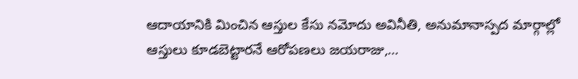ఆదాయానికి మించిన ఆస్తుల కేసు నమోదు అవినీతి, అనుమానాస్పద మార్గాల్లో ఆస్తులు కూడబెట్టారనే ఆరోపణలు జయరాజు,…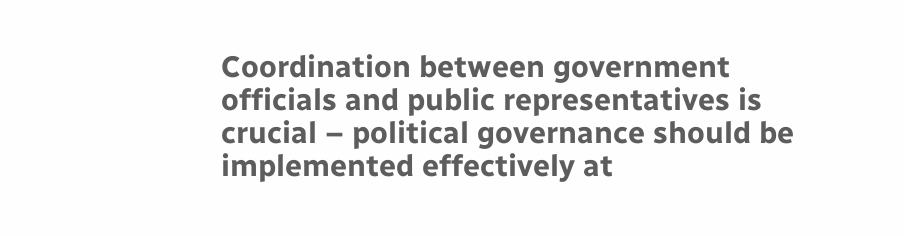Coordination between government officials and public representatives is crucial – political governance should be implemented effectively at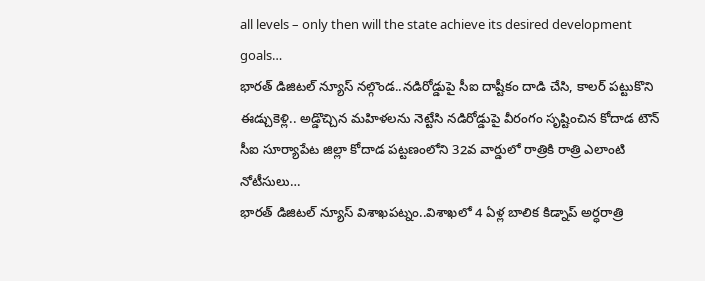all levels – only then will the state achieve its desired development goals…
భారత్ డిజిటల్ న్యూస్ నల్గొండ..నడిరోడ్డుపై సీఐ దాష్టీకం దాడి చేసి, కాలర్ పట్టుకొని ఈడ్చుకెళ్లి.. అడ్డొచ్చిన మహిళలను నెట్టేసి నడిరోడ్డుపై వీరంగం సృష్టించిన కోదాడ టౌన్ సీఐ సూర్యాపేట జిల్లా కోదాడ పట్టణంలోని 32వ వార్డులో రాత్రికి రాత్రి ఎలాంటి నోటీసులు…
భారత్ డిజిటల్ న్యూస్ విశాఖపట్నం..విశాఖలో 4 ఏళ్ల బాలిక కిడ్నాప్ అర్ధరాత్రి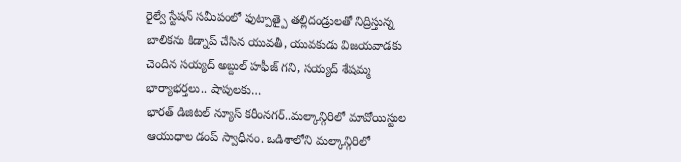రైల్వే స్టేషన్ సమీపంలో ఫుట్పాత్పై తల్లిదండ్రులతో నిద్రిస్తున్న బాలికను కిడ్నాప్ చేసిన యువతీ, యువకుడు విజయవాడకు చెందిన సయ్యద్ అబ్దుల్ హఫీజ్ గని, సయ్యద్ శేషమ్మ భార్యాభర్తలు.. షాపులకు…
భారత్ డిజిటల్ న్యూస్ కరీంనగర్..మల్కాన్గిరిలో మావోయిస్టుల ఆయుధాల డంప్ స్వాధీనం. ఒడిశాలోని మల్కాన్గిరిలో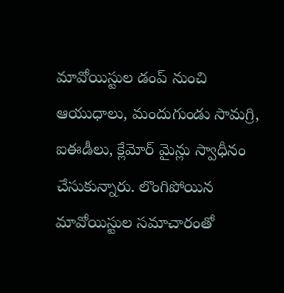మావోయిస్టుల డంప్ నుంచి ఆయుధాలు, మందుగుండు సామగ్రి, ఐఈడీలు, క్లేమోర్ మైన్లు స్వాధీనం చేసుకున్నారు. లొంగిపోయిన మావోయిస్టుల సమాచారంతో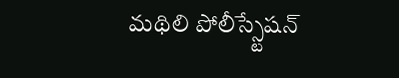మథిలి పోలీస్స్టేషన్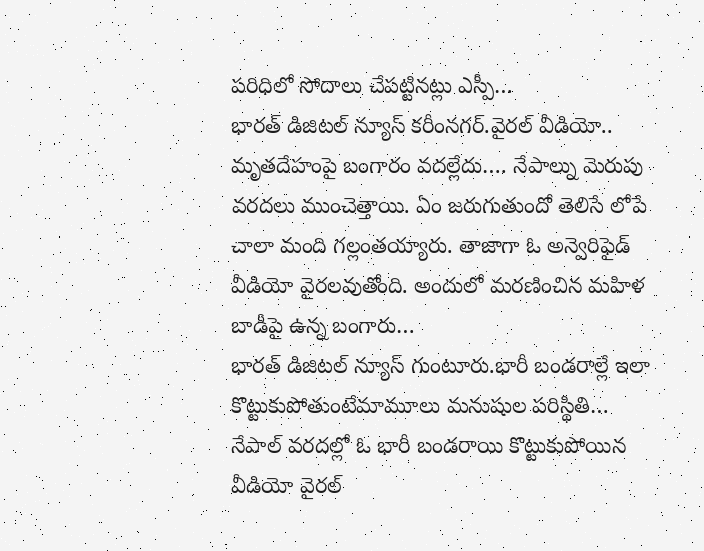పరిధిలో సోదాలు చేపట్టినట్లు ఎస్పీ…
భారత్ డిజిటల్ న్యూస్ కరీంనగర్.వైరల్ వీడియో.. మృతదేహంపై బంగారం వదల్లేదు…. నేపాల్ను మెరుపు వరదలు ముంచెత్తాయి. ఏం జరుగుతుందో తెలిసే లోపే చాలా మంది గల్లంతయ్యారు. తాజాగా ఓ అన్వెరిఫైడ్ వీడియో వైరలవుతోంది. అందులో మరణించిన మహిళ బాడీపై ఉన్న బంగారు…
భారత్ డిజిటల్ న్యూస్ గుంటూరు.భారీ బండరాల్లే ఇలా కొట్టుకుపోతుంటేమామూలు మనుషుల పరిస్థితి… నేపాల్ వరదల్లో ఓ భారీ బండరాయి కొట్టుకుపోయిన వీడియో వైరల్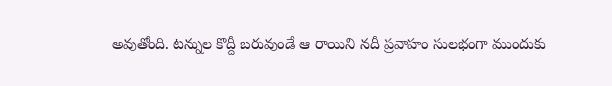అవుతోంది. టన్నుల కొద్దీ బరువుండే ఆ రాయిని నదీ ప్రవాహం సులభంగా ముందుకు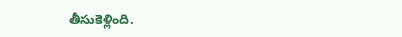తీసుకెళ్లింది.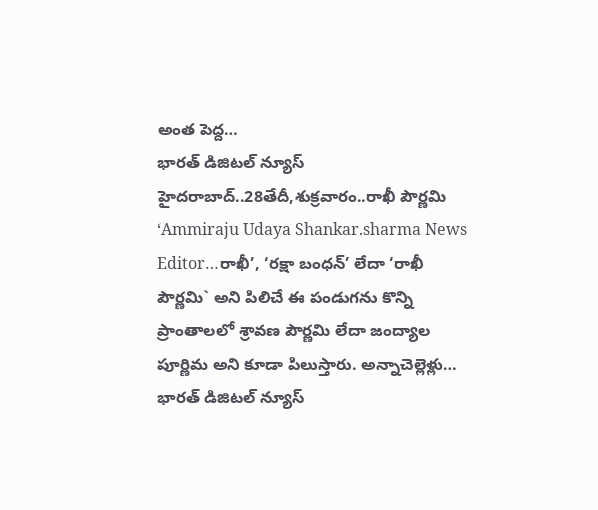అంత పెద్ద…
భారత్ డిజిటల్ న్యూస్ హైదరాబాద్..28తేదీ,శుక్రవారం..రాఖీ పౌర్ణమి ‘Ammiraju Udaya Shankar.sharma News Editor…రాఖీ’, ‘రక్షా బంధన్’ లేదా ‘రాఖీ పౌర్ణమి` అని పిలిచే ఈ పండుగను కొన్ని ప్రాంతాలలో శ్రావణ పౌర్ణమి లేదా జంద్యాల పూర్ణిమ అని కూడా పిలుస్తారు. అన్నాచెల్లెళ్లు…
భారత్ డిజిటల్ న్యూస్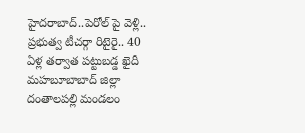హైదరాబాద్..పెరోల్ పై వెళ్లి.. ప్రభుత్వ టీచర్గా రిటైరై.. 40 ఏళ్ల తర్వాత పట్టుబడ్డ ఖైదీ మహబూబాబాద్ జిల్లా దంతాలపల్లి మండలం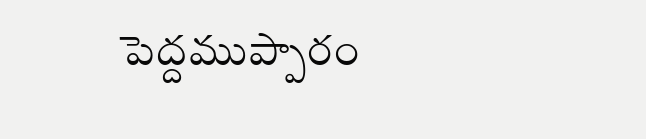పెద్దముప్పారం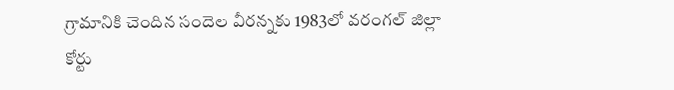గ్రామానికి చెందిన సందెల వీరన్నకు 1983లో వరంగల్ జిల్లా కోర్టు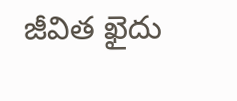జీవిత ఖైదు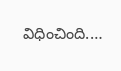విధించింది.…